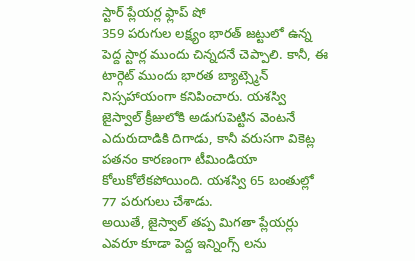స్టార్ ప్లేయర్ల ఫ్లాప్ షో
359 పరుగుల లక్ష్యం భారత్ జట్టులో ఉన్న పెద్ద స్టార్ల ముందు చిన్నదనే చెప్పాలి. కానీ, ఈ టార్గెట్ ముందు భారత బ్యాట్స్మెన్ నిస్సహాయంగా కనిపించారు. యశస్వి జైస్వాల్ క్రీజులోకి అడుగుపెట్టిన వెంటనే ఎదురుదాడికి దిగాడు, కానీ వరుసగా వికెట్ల పతనం కారణంగా టీమిండియా కోలుకోలేకపోయింది. యశస్వి 65 బంతుల్లో 77 పరుగులు చేశాడు.
అయితే, జైస్వాల్ తప్ప మిగతా ప్లేయర్లు ఎవరూ కూడా పెద్ద ఇన్నింగ్స్ లను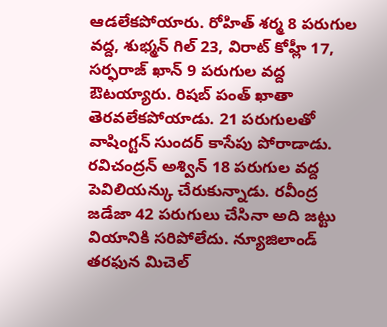ఆడలేకపోయారు. రోహిత్ శర్మ 8 పరుగుల వద్ద, శుభ్మన్ గిల్ 23, విరాట్ కోహ్లీ 17, సర్ఫరాజ్ ఖాన్ 9 పరుగుల వద్ద ఔటయ్యారు. రిషబ్ పంత్ ఖాతా తెరవలేకపోయాడు. 21 పరుగులతో వాషింగ్టన్ సుందర్ కాసేపు పోరాడాడు. రవిచంద్రన్ అశ్విన్ 18 పరుగుల వద్ద పెవిలియన్కు చేరుకున్నాడు. రవీంద్ర జడేజా 42 పరుగులు చేసినా అది జట్టు వియానికి సరిపోలేదు. న్యూజిలాండ్ తరఫున మిచెల్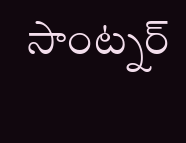సాంట్నర్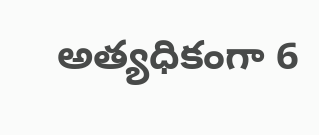అత్యధికంగా 6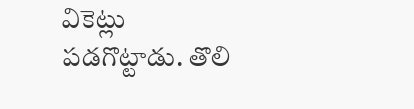వికెట్లు పడగొట్టాడు. తొలి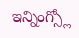ఇన్నింగ్స్లో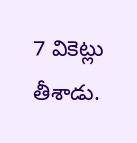7 వికెట్లు తీశాడు.